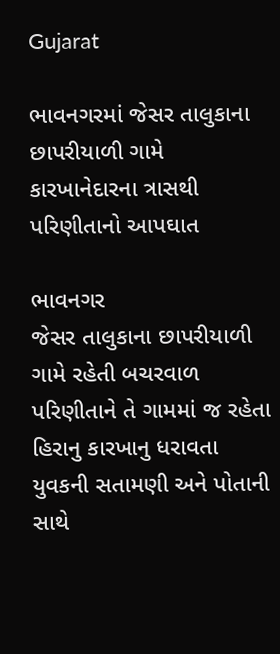Gujarat

ભાવનગરમાં જેસર તાલુકાના છાપરીયાળી ગામે કારખાનેદારના ત્રાસથી પરિણીતાનો આપઘાત

ભાવનગર
જેસર તાલુકાના છાપરીયાળી ગામે રહેતી બચરવાળ પરિણીતાને તે ગામમાં જ રહેતા હિરાનુ કારખાનુ ધરાવતા યુવકની સતામણી અને પોતાની સાથે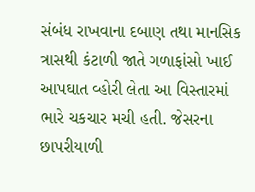સંબંધ રાખવાના દબાણ તથા માનસિક ત્રાસથી કંટાળી જાતે ગળાફાંસો ખાઈ આપઘાત વ્હોરી લેતા આ વિસ્તારમાં ભારે ચકચાર મચી હતી. જેસરના છાપરીયાળી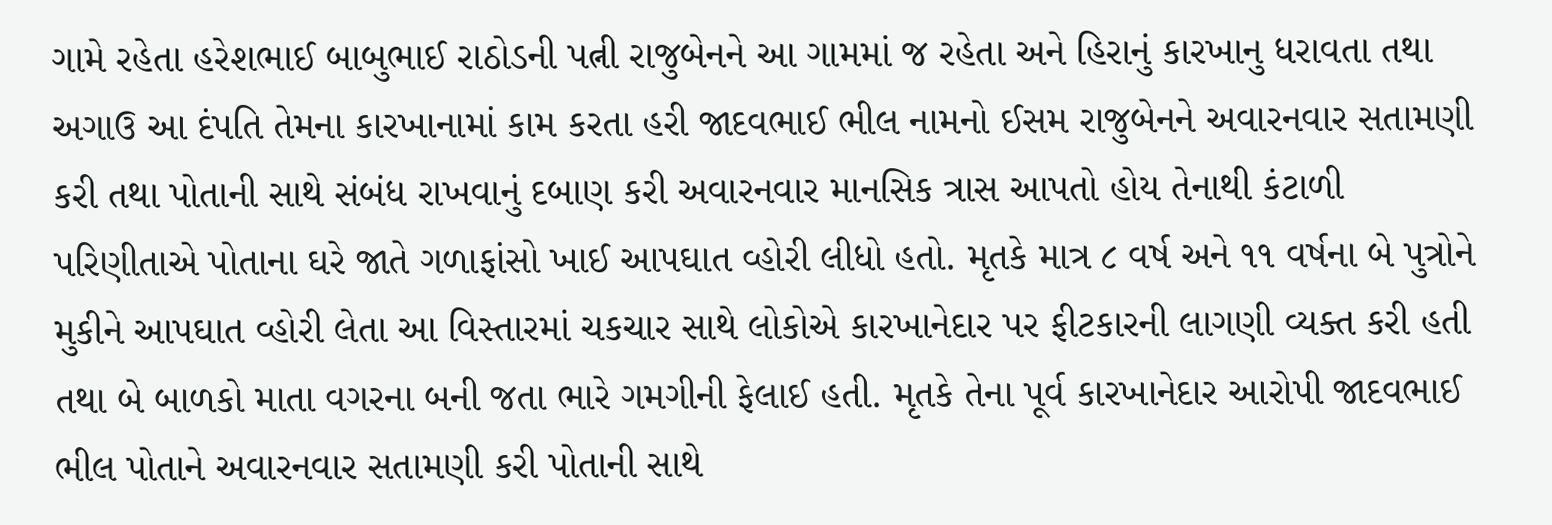ગામે રહેતા હરેશભાઈ બાબુભાઈ રાઠોડની પત્ની રાજુબેનને આ ગામમાં જ રહેતા અને હિરાનું કારખાનુ ધરાવતા તથા અગાઉ આ દંપતિ તેમના કારખાનામાં કામ કરતા હરી જાદવભાઈ ભીલ નામનો ઈસમ રાજુબેનને અવારનવાર સતામણી કરી તથા પોતાની સાથે સંબંધ રાખવાનું દબાણ કરી અવારનવાર માનસિક ત્રાસ આપતો હોય તેનાથી કંટાળી પરિણીતાએ પોતાના ઘરે જાતે ગળાફાંસો ખાઈ આપઘાત વ્હોરી લીધો હતો. મૃતકે માત્ર ૮ વર્ષ અને ૧૧ વર્ષના બે પુત્રોને મુકીને આપઘાત વ્હોરી લેતા આ વિસ્તારમાં ચકચાર સાથે લોકોએ કારખાનેદાર પર ફીટકારની લાગણી વ્યક્ત કરી હતી તથા બે બાળકો માતા વગરના બની જતા ભારે ગમગીની ફેલાઈ હતી. મૃતકે તેના પૂર્વ કારખાનેદાર આરોપી જાદવભાઈ ભીલ પોતાને અવારનવાર સતામણી કરી પોતાની સાથે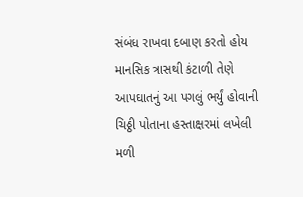સંબંધ રાખવા દબાણ કરતો હોય માનસિક ત્રાસથી કંટાળી તેણે આપઘાતનું આ પગલું ભર્યું હોવાની ચિઠ્ઠી પોતાના હસ્તાક્ષરમાં લખેલી મળી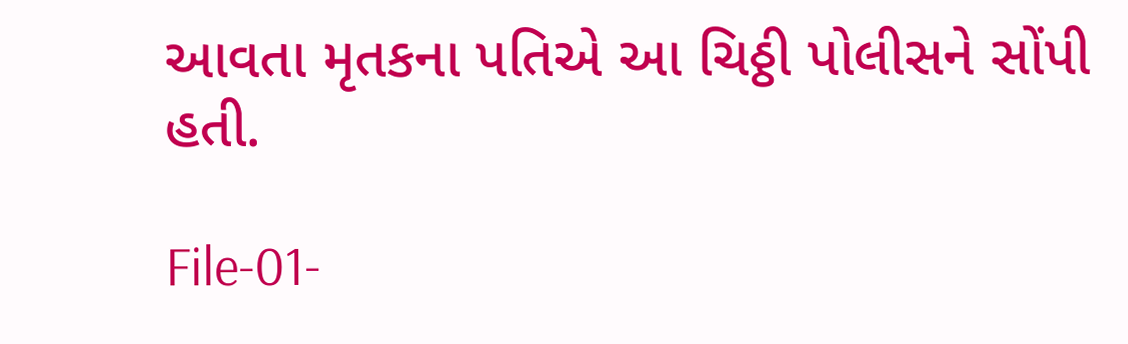આવતા મૃતકના પતિએ આ ચિઠ્ઠી પોલીસને સોંપી હતી.

File-01-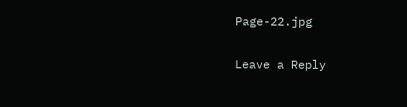Page-22.jpg

Leave a Reply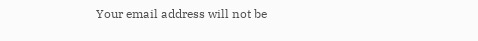Your email address will not be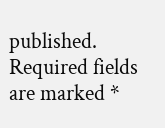published. Required fields are marked *